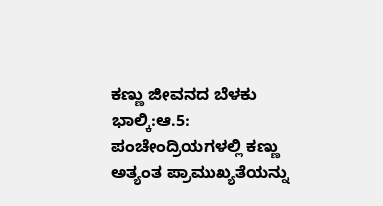ಕಣ್ಣು ಜೀವನದ ಬೆಳಕು
ಭಾಲ್ಕಿ:ಆ.5: ಪಂಚೇಂದ್ರಿಯಗಳಲ್ಲಿ ಕಣ್ಣು ಅತ್ಯಂತ ಪ್ರಾಮುಖ್ಯತೆಯನ್ನು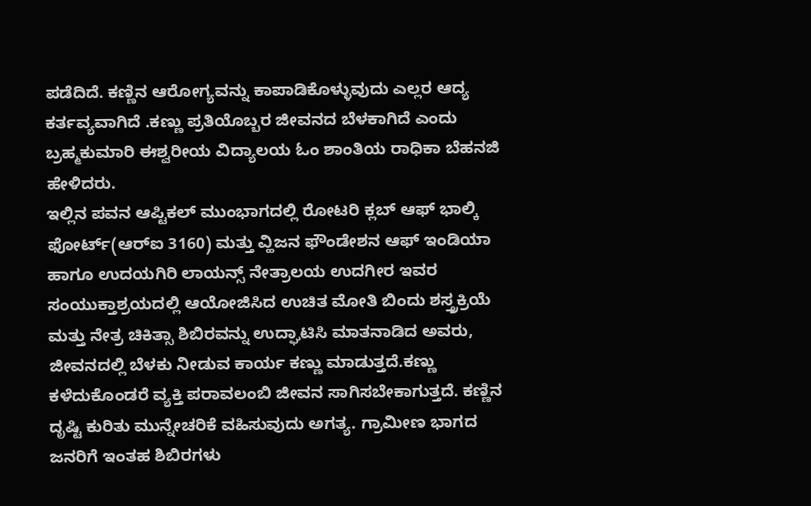ಪಡೆದಿದೆ. ಕಣ್ಣಿನ ಆರೋಗ್ಯವನ್ನು ಕಾಪಾಡಿಕೊಳ್ಳುವುದು ಎಲ್ಲರ ಆದ್ಯ ಕರ್ತವ್ಯವಾಗಿದೆ .ಕಣ್ಣು ಪ್ರತಿಯೊಬ್ಬರ ಜೀವನದ ಬೆಳಕಾಗಿದೆ ಎಂದು ಬ್ರಹ್ಮಕುಮಾರಿ ಈಶ್ವರೀಯ ವಿದ್ಯಾಲಯ ಓಂ ಶಾಂತಿಯ ರಾಧಿಕಾ ಬೆಹನಜಿ ಹೇಳಿದರು.
ಇಲ್ಲಿನ ಪವನ ಆಪ್ಟಿಕಲ್ ಮುಂಭಾಗದಲ್ಲಿ ರೋಟರಿ ಕ್ಲಬ್ ಆಫ್ ಭಾಲ್ಕಿ ಫೋರ್ಟ್(ಆರ್‍ಐ 3160) ಮತ್ತು ವ್ಹಿಜನ ಫೌಂಡೇಶನ ಆಫ್ ಇಂಡಿಯಾ ಹಾಗೂ ಉದಯಗಿರಿ ಲಾಯನ್ಸ್ ನೇತ್ರಾಲಯ ಉದಗೀರ ಇವರ ಸಂಯುಕ್ತಾಶ್ರಯದಲ್ಲಿ ಆಯೋಜಿಸಿದ ಉಚಿತ ಮೋತಿ ಬಿಂದು ಶಸ್ತ್ರಕ್ರಿಯೆ ಮತ್ತು ನೇತ್ರ ಚಿಕಿತ್ಸಾ ಶಿಬಿರವನ್ನು ಉದ್ಘಾಟಿಸಿ ಮಾತನಾಡಿದ ಅವರು, ಜೀವನದಲ್ಲಿ ಬೆಳಕು ನೀಡುವ ಕಾರ್ಯ ಕಣ್ಣು ಮಾಡುತ್ತದೆ.ಕಣ್ಣು ಕಳೆದುಕೊಂಡರೆ ವ್ಯಕ್ತಿ ಪರಾವಲಂಬಿ ಜೀವನ ಸಾಗಿಸಬೇಕಾಗುತ್ತದೆ. ಕಣ್ಣಿನ ದೃಷ್ಟಿ ಕುರಿತು ಮುನ್ನೇಚರಿಕೆ ವಹಿಸುವುದು ಅಗತ್ಯ. ಗ್ರಾಮೀಣ ಭಾಗದ ಜನರಿಗೆ ಇಂತಹ ಶಿಬಿರಗಳು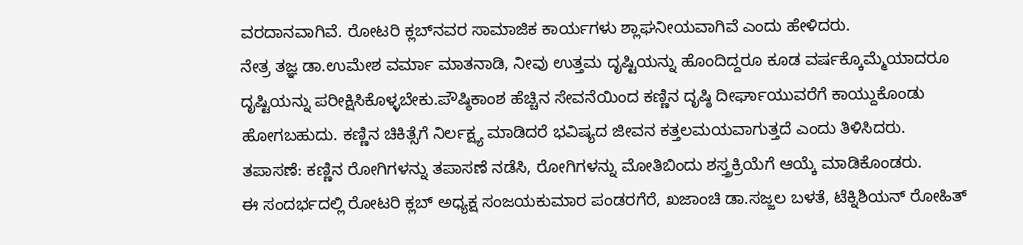ವರದಾನವಾಗಿವೆ. ರೋಟರಿ ಕ್ಲಬ್‍ನವರ ಸಾಮಾಜಿಕ ಕಾರ್ಯಗಳು ಶ್ಲಾಘನೀಯವಾಗಿವೆ ಎಂದು ಹೇಳಿದರು.
ನೇತ್ರ ತಜ್ಞ ಡಾ.ಉಮೇಶ ವರ್ಮಾ ಮಾತನಾಡಿ, ನೀವು ಉತ್ತಮ ದೃಷ್ಟಿಯನ್ನು ಹೊಂದಿದ್ದರೂ ಕೂಡ ವರ್ಷಕ್ಕೊಮ್ಮೆಯಾದರೂ ದೃಷ್ಟಿಯನ್ನು ಪರೀಕ್ಷಿಸಿಕೊಳ್ಳಬೇಕು.ಪೌಷ್ಠಿಕಾಂಶ ಹೆಚ್ಚಿನ ಸೇವನೆಯಿಂದ ಕಣ್ಣಿನ ದೃಷ್ಠಿ ದೀರ್ಘಾಯುವರೆಗೆ ಕಾಯ್ದುಕೊಂಡು ಹೋಗಬಹುದು. ಕಣ್ಣಿನ ಚಿಕಿತ್ಸೆಗೆ ನಿರ್ಲಕ್ಷ್ಯ ಮಾಡಿದರೆ ಭವಿಷ್ಯದ ಜೀವನ ಕತ್ತಲಮಯವಾಗುತ್ತದೆ ಎಂದು ತಿಳಿಸಿದರು.
ತಪಾಸಣೆ: ಕಣ್ಣಿನ ರೋಗಿಗಳನ್ನು ತಪಾಸಣೆ ನಡೆಸಿ, ರೋಗಿಗಳನ್ನು ಮೋತಿಬಿಂದು ಶಸ್ತ್ರಕ್ರಿಯೆಗೆ ಆಯ್ಕೆ ಮಾಡಿಕೊಂಡರು.
ಈ ಸಂದರ್ಭದಲ್ಲಿ ರೋಟರಿ ಕ್ಲಬ್ ಅಧ್ಯಕ್ಷ ಸಂಜಯಕುಮಾರ ಪಂಡರಗೆರೆ, ಖಜಾಂಚಿ ಡಾ.ಸಜ್ಜಲ ಬಳತೆ, ಟೆಕ್ನಿಶಿಯನ್ ರೋಹಿತ್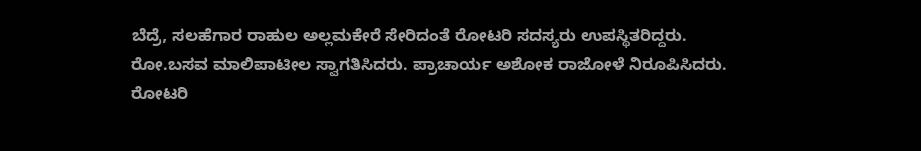ಬೆದ್ರೆ, ಸಲಹೆಗಾರ ರಾಹುಲ ಅಲ್ಲಮಕೇರೆ ಸೇರಿದಂತೆ ರೋಟರಿ ಸದಸ್ಯರು ಉಪಸ್ಥಿತರಿದ್ದರು.
ರೋ.ಬಸವ ಮಾಲಿಪಾಟೀಲ ಸ್ವಾಗತಿಸಿದರು. ಪ್ರಾಚಾರ್ಯ ಅಶೋಕ ರಾಜೋಳೆ ನಿರೂಪಿಸಿದರು. ರೋಟರಿ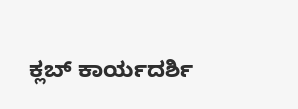ಕ್ಲಬ್ ಕಾರ್ಯದರ್ಶಿ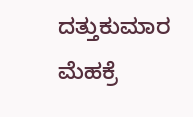ದತ್ತುಕುಮಾರ ಮೆಹಕ್ರೆ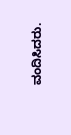ವಂದಿಸಿದರು.